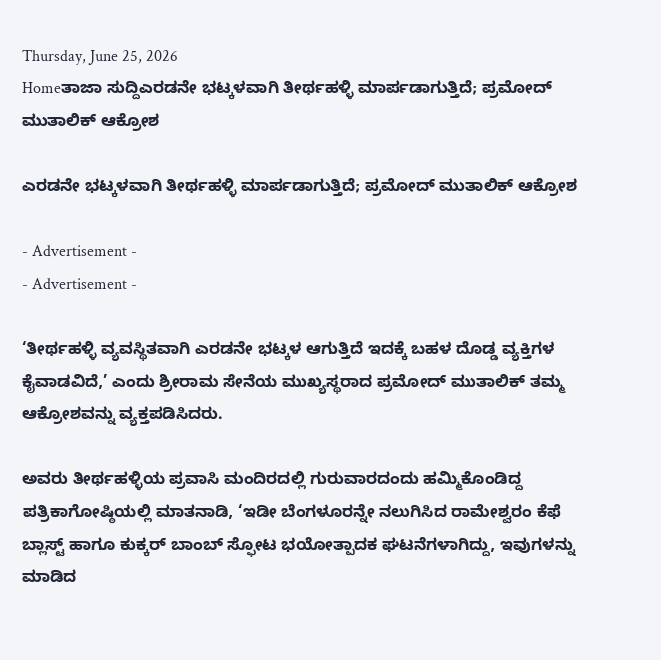Thursday, June 25, 2026
Homeತಾಜಾ ಸುದ್ದಿಎರಡನೇ ಭಟ್ಕಳವಾಗಿ ತೀರ್ಥಹಳ್ಳಿ ಮಾರ್ಪಡಾಗುತ್ತಿದೆ; ಪ್ರಮೋದ್ ಮುತಾಲಿಕ್ ಆಕ್ರೋಶ

ಎರಡನೇ ಭಟ್ಕಳವಾಗಿ ತೀರ್ಥಹಳ್ಳಿ ಮಾರ್ಪಡಾಗುತ್ತಿದೆ; ಪ್ರಮೋದ್ ಮುತಾಲಿಕ್ ಆಕ್ರೋಶ

- Advertisement -
- Advertisement -

‘ತೀರ್ಥಹಳ್ಳಿ ವ್ಯವಸ್ಥಿತವಾಗಿ ಎರಡನೇ ಭಟ್ಕಳ ಆಗುತ್ತಿದೆ ಇದಕ್ಕೆ ಬಹಳ ದೊಡ್ಡ ವ್ಯಕ್ತಿಗಳ ಕೈವಾಡವಿದೆ,’ ಎಂದು ಶ್ರೀರಾಮ ಸೇನೆಯ ಮುಖ್ಯಸ್ಥರಾದ ಪ್ರಮೋದ್ ಮುತಾಲಿಕ್ ತಮ್ಮ ಆಕ್ರೋಶವನ್ನು ವ್ಯಕ್ತಪಡಿಸಿದರು.

ಅವರು ತೀರ್ಥಹಳ್ಳಿಯ ಪ್ರವಾಸಿ ಮಂದಿರದಲ್ಲಿ ಗುರುವಾರದಂದು ಹಮ್ಮಿಕೊಂಡಿದ್ದ ಪತ್ರಿಕಾಗೋಷ್ಠಿಯಲ್ಲಿ ಮಾತನಾಡಿ, ‘ಇಡೀ ಬೆಂಗಳೂರನ್ನೇ ನಲುಗಿಸಿದ ರಾಮೇಶ್ವರಂ ಕೆಫೆ ಬ್ಲಾಸ್ಟ್ ಹಾಗೂ ಕುಕ್ಕರ್ ಬಾಂಬ್ ಸ್ಫೋಟ ಭಯೋತ್ಪಾದಕ ಘಟನೆಗಳಾಗಿದ್ದು, ಇವುಗಳನ್ನು ಮಾಡಿದ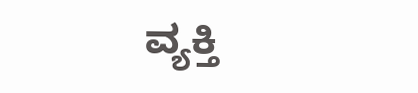ವ್ಯಕ್ತಿ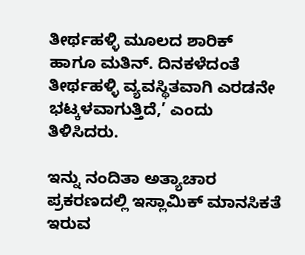ತೀರ್ಥಹಳ್ಳಿ ಮೂಲದ ಶಾರಿಕ್ ಹಾಗೂ ಮತಿನ್. ದಿನಕಳೆದಂತೆ ತೀರ್ಥಹಳ್ಳಿ ವ್ಯವಸ್ಥಿತವಾಗಿ ಎರಡನೇ ಭಟ್ಕಳವಾಗುತ್ತಿದೆ,’ ಎಂದು ತಿಳಿಸಿದರು.

ಇನ್ನು ನಂದಿತಾ ಅತ್ಯಾಚಾರ ಪ್ರಕರಣದಲ್ಲಿ ಇಸ್ಲಾಮಿಕ್ ಮಾನಸಿಕತೆ ಇರುವ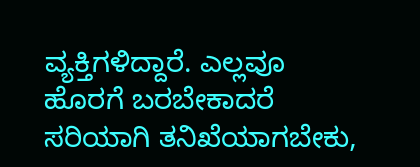ವ್ಯಕ್ತಿಗಳಿದ್ದಾರೆ. ಎಲ್ಲವೂ ಹೊರಗೆ ಬರಬೇಕಾದರೆ ಸರಿಯಾಗಿ ತನಿಖೆಯಾಗಬೇಕು,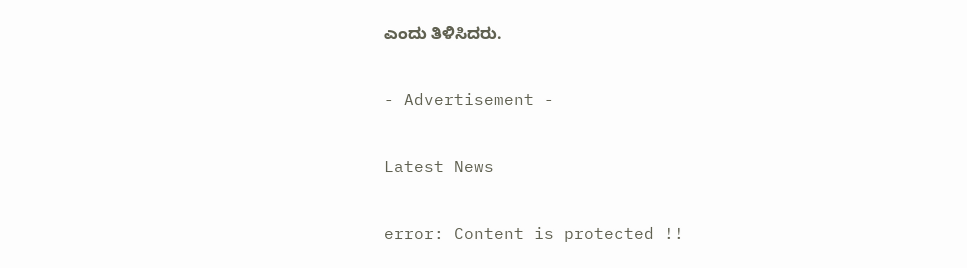ಎಂದು ತಿಳಿಸಿದರು.

- Advertisement -

Latest News

error: Content is protected !!